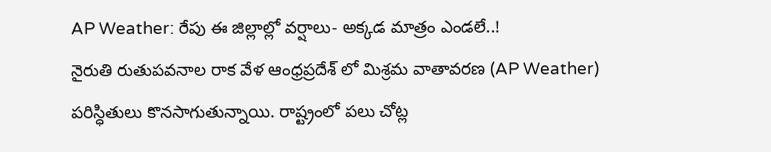AP Weather: రేపు ఈ జిల్లాల్లో వర్షాలు- అక్కడ మాత్రం ఎండలే..!
నైరుతి రుతుపవనాల రాక వేళ ఆంధ్రప్రదేశ్ లో మిశ్రమ వాతావరణ (AP Weather) పరిస్ధితులు కొనసాగుతున్నాయి. రాష్ట్రంలో పలు చోట్ల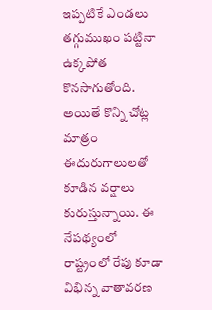ఇప్పటికే ఎండలు తగ్గుముఖం పట్టినా ఉక్కపోత కొనసాగుతోంది. అయితే కొన్ని చోట్ల మాత్రం ఈదురుగాలులతో కూడిన వర్షాలు కురుస్తున్నాయి. ఈ నేపథ్యంలో రాష్ట్రంలో రేపు కూడా విభిన్న వాతావరణ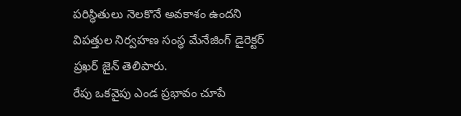పరిస్థితులు నెలకొనే అవకాశం ఉందని విపత్తుల నిర్వహణ సంస్థ మేనేజింగ్ డైరెక్టర్ ప్రఖర్ జైన్ తెలిపారు.
రేపు ఒకవైపు ఎండ ప్రభావం చూపే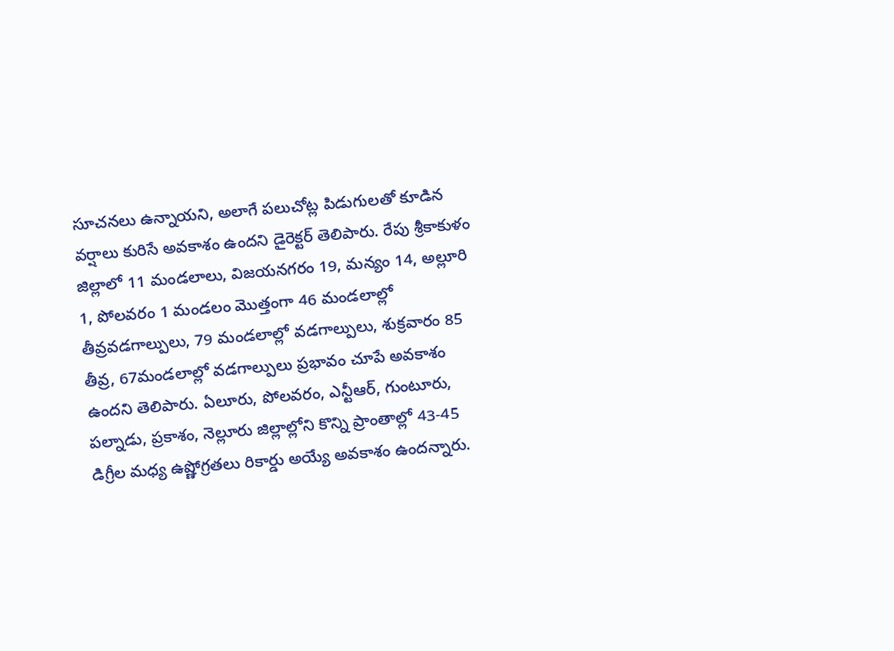సూచనలు ఉన్నాయని, అలాగే పలుచోట్ల పిడుగులతో కూడిన వర్షాలు కురిసే అవకాశం ఉందని డైరెక్టర్ తెలిపారు. రేపు శ్రీకాకుళం జిల్లాలో 11 మండలాలు, విజయనగరం 19, మన్యం 14, అల్లూరి 1, పోలవరం 1 మండలం మొత్తంగా 46 మండలాల్లో తీవ్రవడగాల్పులు, 79 మండలాల్లో వడగాల్పులు, శుక్రవారం 85 తీవ్ర, 67మండలాల్లో వడగాల్పులు ప్రభావం చూపే అవకాశం ఉందని తెలిపారు. ఏలూరు, పోలవరం, ఎన్టీఆర్, గుంటూరు, పల్నాడు, ప్రకాశం, నెల్లూరు జిల్లాల్లోని కొన్ని ప్రాంతాల్లో 43-45 డిగ్రీల మధ్య ఉష్ణోగ్రతలు రికార్డు అయ్యే అవకాశం ఉందన్నారు.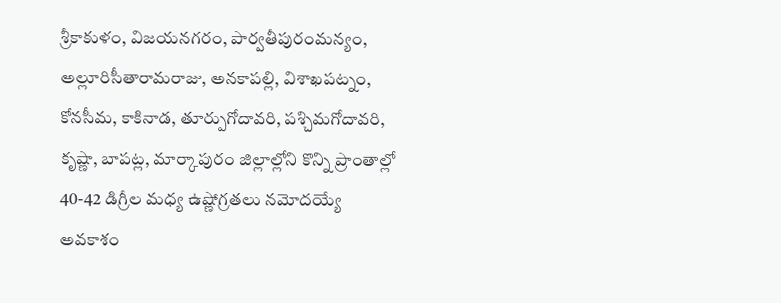శ్రీకాకుళం, విజయనగరం, పార్వతీపురంమన్యం, అల్లూరిసీతారామరాజు, అనకాపల్లి, విశాఖపట్నం, కోనసీమ, కాకినాడ, తూర్పుగోదావరి, పశ్చిమగోదావరి, కృష్ణా, బాపట్ల, మార్కాపురం జిల్లాల్లోని కొన్ని ప్రాంతాల్లో 40-42 డిగ్రీల మధ్య ఉష్ణోగ్రతలు నమోదయ్యే అవకాశం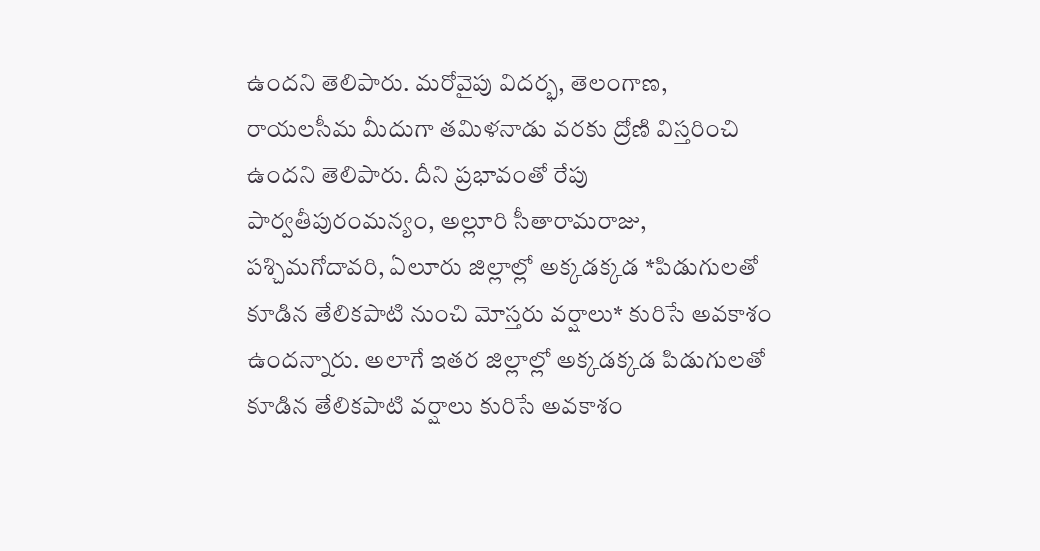ఉందని తెలిపారు. మరోవైపు విదర్భ, తెలంగాణ, రాయలసీమ మీదుగా తమిళనాడు వరకు ద్రోణి విస్తరించి ఉందని తెలిపారు. దీని ప్రభావంతో రేపు పార్వతీపురంమన్యం, అల్లూరి సీతారామరాజు, పశ్చిమగోదావరి, ఏలూరు జిల్లాల్లో అక్కడక్కడ *పిడుగులతో కూడిన తేలికపాటి నుంచి మోస్తరు వర్షాలు* కురిసే అవకాశం ఉందన్నారు. అలాగే ఇతర జిల్లాల్లో అక్కడక్కడ పిడుగులతో కూడిన తేలికపాటి వర్షాలు కురిసే అవకాశం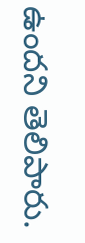ఉందని తెలిపారు.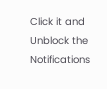Click it and Unblock the Notifications